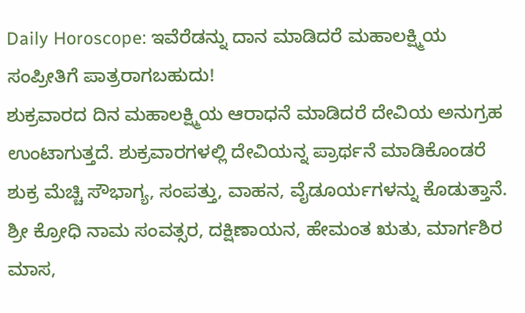Daily Horoscope: ಇವೆರೆಡನ್ನು ದಾನ ಮಾಡಿದರೆ ಮಹಾಲಕ್ಷ್ಮಿಯ ಸಂಪ್ರೀತಿಗೆ ಪಾತ್ರರಾಗಬಹುದು!
ಶುಕ್ರವಾರದ ದಿನ ಮಹಾಲಕ್ಷ್ಮಿಯ ಆರಾಧನೆ ಮಾಡಿದರೆ ದೇವಿಯ ಅನುಗ್ರಹ ಉಂಟಾಗುತ್ತದೆ. ಶುಕ್ರವಾರಗಳಲ್ಲಿ ದೇವಿಯನ್ನ ಪ್ರಾರ್ಥನೆ ಮಾಡಿಕೊಂಡರೆ ಶುಕ್ರ ಮೆಚ್ಚಿ ಸೌಭಾಗ್ಯ, ಸಂಪತ್ತು, ವಾಹನ, ವೈಡೂರ್ಯಗಳನ್ನು ಕೊಡುತ್ತಾನೆ.
ಶ್ರೀ ಕ್ರೋಧಿ ನಾಮ ಸಂವತ್ಸರ, ದಕ್ಷಿಣಾಯನ, ಹೇಮಂತ ಋತು, ಮಾರ್ಗಶಿರ ಮಾಸ,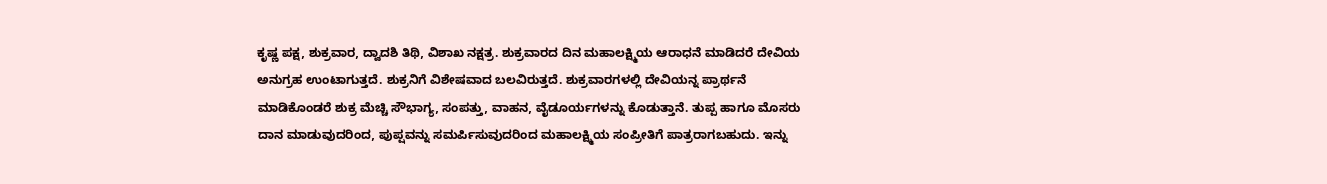ಕೃಷ್ಣ ಪಕ್ಷ, ಶುಕ್ರವಾರ, ದ್ವಾದಶಿ ತಿಥಿ, ವಿಶಾಖ ನಕ್ಷತ್ರ. ಶುಕ್ರವಾರದ ದಿನ ಮಹಾಲಕ್ಷ್ಮಿಯ ಆರಾಧನೆ ಮಾಡಿದರೆ ದೇವಿಯ ಅನುಗ್ರಹ ಉಂಟಾಗುತ್ತದೆ. ಶುಕ್ರನಿಗೆ ವಿಶೇಷವಾದ ಬಲವಿರುತ್ತದೆ. ಶುಕ್ರವಾರಗಳಲ್ಲಿ ದೇವಿಯನ್ನ ಪ್ರಾರ್ಥನೆ ಮಾಡಿಕೊಂಡರೆ ಶುಕ್ರ ಮೆಚ್ಚಿ ಸೌಭಾಗ್ಯ, ಸಂಪತ್ತು, ವಾಹನ, ವೈಡೂರ್ಯಗಳನ್ನು ಕೊಡುತ್ತಾನೆ. ತುಪ್ಪ ಹಾಗೂ ಮೊಸರು ದಾನ ಮಾಡುವುದರಿಂದ, ಪುಪ್ಷವನ್ನು ಸಮರ್ಪಿಸುವುದರಿಂದ ಮಹಾಲಕ್ಷ್ಮಿಯ ಸಂಪ್ರೀತಿಗೆ ಪಾತ್ರರಾಗಬಹುದು. ಇನ್ನು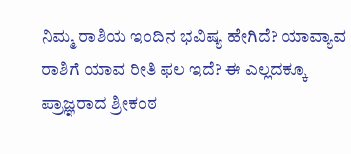ನಿಮ್ಮ ರಾಶಿಯ ಇಂದಿನ ಭವಿಷ್ಯ ಹೇಗಿದೆ? ಯಾವ್ಯಾವ ರಾಶಿಗೆ ಯಾವ ರೀತಿ ಫಲ ಇದೆ? ಈ ಎಲ್ಲದಕ್ಕೂ ಪ್ರಾಜ್ಞರಾದ ಶ್ರೀಕಂಠ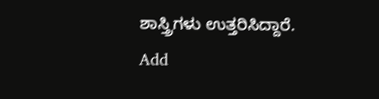ಶಾಸ್ತ್ರಿಗಳು ಉತ್ತರಿಸಿದ್ದಾರೆ.
Add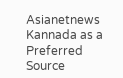Asianetnews Kannada as a Preferred Source